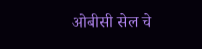ओबीसी सेल चे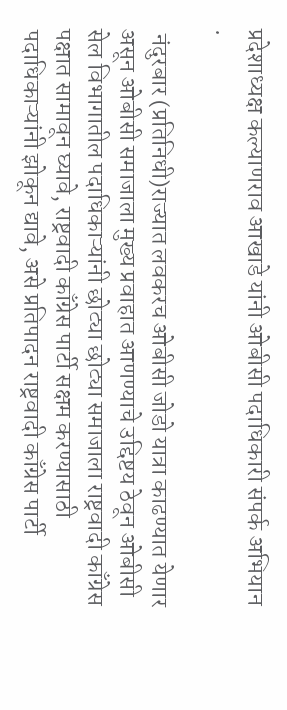प्रदेशाध्यक्ष कल्याणराव आखाडे यांनी ओबीसी पदाधिकारी संपर्क अभियान .

 नंदुरबार (प्रतिनिधी)राज्यात लवकरच ओबीसी जोडो यात्रा काढण्यात येणार असून ओबीसी समाजाला मुख्य प्रवाहात आणण्याचे उद्दिष्टय ठेवून ओबीसी सेल विभागातील पदाधिकाऱ्यांनी छोट्या छोट्या समाजाला राष्ट्रवादी काँग्रेस पक्षात सामावून घ्यावे, राष्ट्रवादी काँग्रेस पार्टी सक्षम करण्यासाठी पदाधिकाऱ्यांनी झोकून द्यावे, असे प्रतिपादन राष्ट्रवादी काँग्रेस पार्टी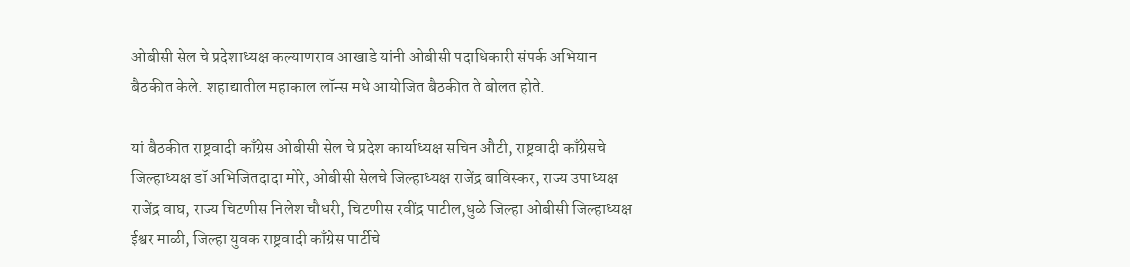ओबीसी सेल चे प्रदेशाध्यक्ष कल्याणराव आखाडे यांनी ओबीसी पदाधिकारी संपर्क अभियान बैठकीत केले. शहाद्यातील महाकाल लॉन्स मधे आयोजित बैठकीत ते बोलत होते.

यां बैठकीत राष्ट्रवादी काँग्रेस ओबीसी सेल चे प्रदेश कार्याध्यक्ष सचिन औटी, राष्ट्रवादी काँग्रेसचे जिल्हाध्यक्ष डॉ अभिजितदादा मोरे, ओबीसी सेलचे जिल्हाध्यक्ष राजेंद्र बाविस्कर, राज्य उपाध्यक्ष राजेंद्र वाघ, राज्य चिटणीस निलेश चौधरी, चिटणीस रवींद्र पाटील,धुळे जिल्हा ओबीसी जिल्हाध्यक्ष ईश्वर माळी, जिल्हा युवक राष्ट्रवादी काँग्रेस पार्टीचे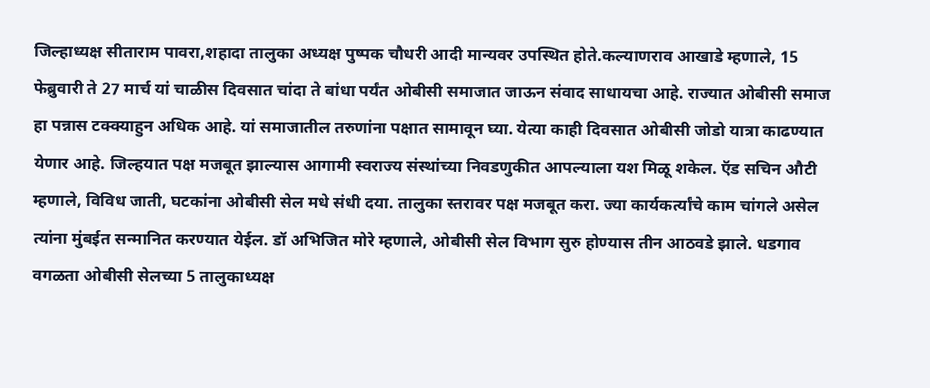जिल्हाध्यक्ष सीताराम पावरा,शहादा तालुका अध्यक्ष पुष्पक चौधरी आदी मान्यवर उपस्थित होते.कल्याणराव आखाडे म्हणाले, 15 फेब्रुवारी ते 27 मार्च यां चाळीस दिवसात चांदा ते बांधा पर्यंत ओबीसी समाजात जाऊन संवाद साधायचा आहे. राज्यात ओबीसी समाज हा पन्नास टक्क्याहुन अधिक आहे. यां समाजातील तरुणांना पक्षात सामावून घ्या. येत्या काही दिवसात ओबीसी जोडो यात्रा काढण्यात येणार आहे. जिल्हयात पक्ष मजबूत झाल्यास आगामी स्वराज्य संस्थांच्या निवडणुकीत आपल्याला यश मिळू शकेल. ऍड सचिन औटी म्हणाले, विविध जाती, घटकांना ओबीसी सेल मधे संधी दया. तालुका स्तरावर पक्ष मजबूत करा. ज्या कार्यकर्त्यांचे काम चांगले असेल त्यांना मुंबईत सन्मानित करण्यात येईल. डॉ अभिजित मोरे म्हणाले, ओबीसी सेल विभाग सुरु होण्यास तीन आठवडे झाले. धडगाव वगळता ओबीसी सेलच्या 5 तालुकाध्यक्ष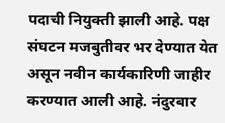पदाची नियुक्ती झाली आहे. पक्ष संघटन मजबुतीवर भर देण्यात येत असून नवीन कार्यकारिणी जाहीर करण्यात आली आहे. नंदुरबार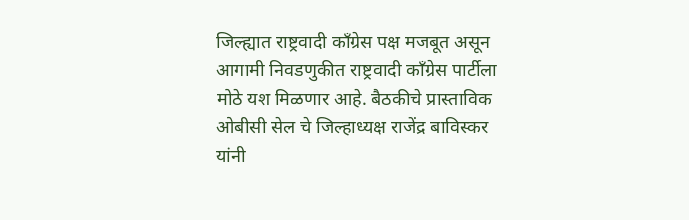जिल्ह्यात राष्ट्रवादी काँग्रेस पक्ष मजबूत असून आगामी निवडणुकीत राष्ट्रवादी काँग्रेस पार्टीला मोठे यश मिळणार आहे. बैठकीचे प्रास्ताविक ओबीसी सेल चे जिल्हाध्यक्ष राजेंद्र बाविस्कर यांनी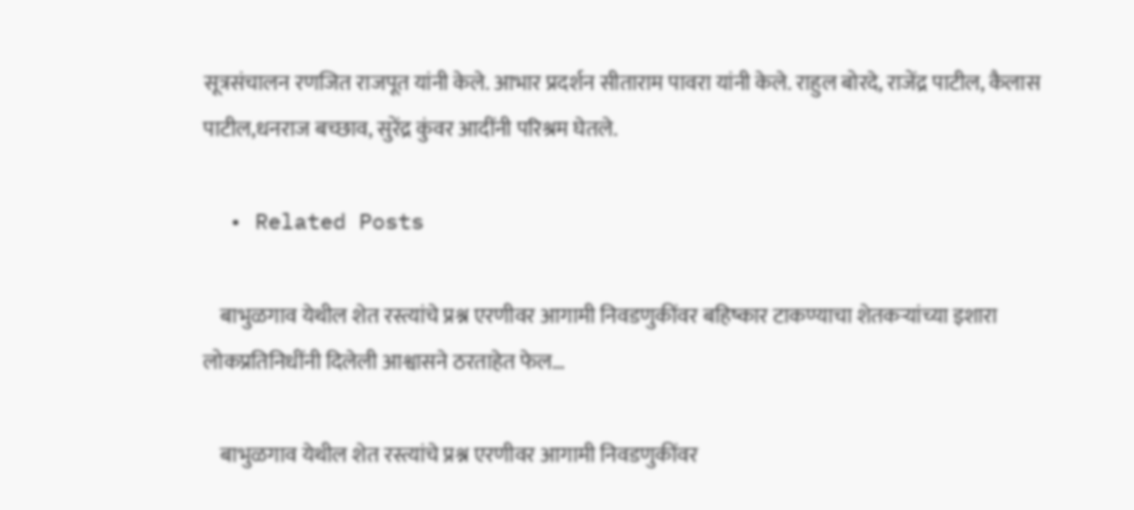सूत्रसंचालन रणजित राजपूत यांनी केले. आभार प्रदर्शन सीताराम पावरा यांनी केले. राहुल बोरदे, राजेंद्र पाटील, कैलास पाटील,धनराज बच्छाव, सुरेंद्र कुंवर आदींनी परिश्रम घेतले.

  • Related Posts

    बाभुळगाव येथील शेत रस्त्यांचे प्रश्न एरणीवर आगामी निवडणुकींवर बहिष्कार टाकण्याचा शेतकऱ्यांच्या इशारा लोकप्रतिनिधींनी दिलेली आश्वासने ठरताहेत फेल…

    बाभुळगाव येथील शेत रस्त्यांचे प्रश्न एरणीवर आगामी निवडणुकींवर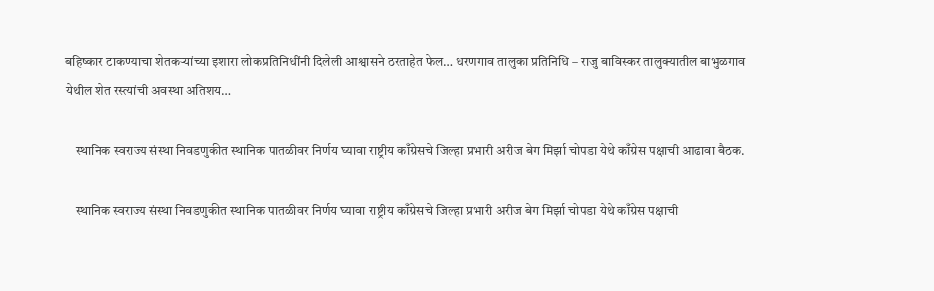बहिष्कार टाकण्याचा शेतकऱ्यांच्या इशारा लोकप्रतिनिधींनी दिलेली आश्वासने ठरताहेत फेल… धरणगाव‌ तालुका प्रतिनिधि – राजु बाविस्कर तालुक्यातील बाभुळगाव येथील शेत रस्त्यांची अवस्था अतिशय…

    स्थानिक स्वराज्य संस्था निवडणुकीत स्थानिक पातळीवर निर्णय घ्यावा राष्ट्रीय काँग्रेसचे जिल्हा प्रभारी अरीज बेग मिर्झा चोपडा येथे काँग्रेस पक्षाची आढावा बैठक.

    स्थानिक स्वराज्य संस्था निवडणुकीत स्थानिक पातळीवर निर्णय घ्यावा राष्ट्रीय काँग्रेसचे जिल्हा प्रभारी अरीज बेग मिर्झा चोपडा येथे काँग्रेस पक्षाची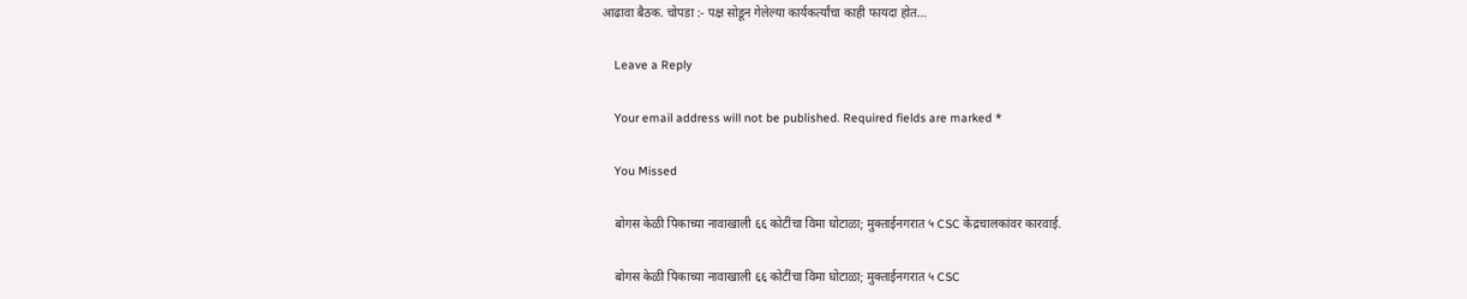आढावा बैठक. चोपडा :- पक्ष सोडून गेलेल्या कार्यकर्त्यांचा काही फायदा होत…

    Leave a Reply

    Your email address will not be published. Required fields are marked *

    You Missed

    बोगस केळी पिकाच्या नावाखाली ६६ कोटींचा विमा घोटाळा; मुक्ताईनगरात ५ CSC केंद्रचालकांवर कारवाई.

    बोगस केळी पिकाच्या नावाखाली ६६ कोटींचा विमा घोटाळा; मुक्ताईनगरात ५ CSC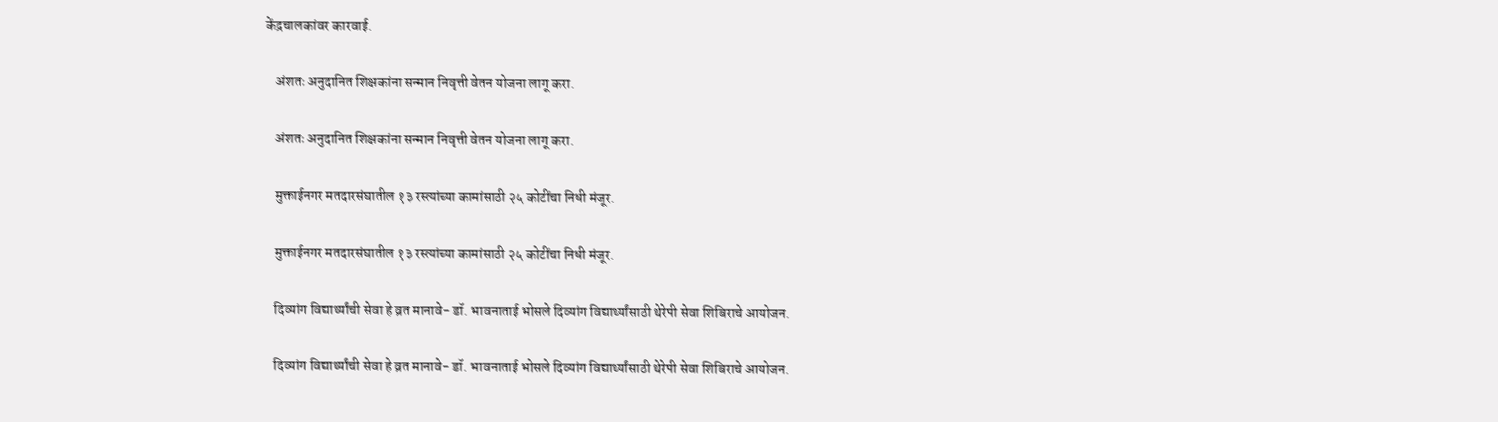केंद्रचालकांवर कारवाई.

    अंशतः अनुदानित शिक्षकांना सन्मान निवृत्ती वेतन योजना लागू करा.

    अंशतः अनुदानित शिक्षकांना सन्मान निवृत्ती वेतन योजना लागू करा.

    मुक्ताईनगर मतदारसंघातील १३ रस्त्यांच्या कामांसाठी २५ कोटींचा निधी मंजूर.

    मुक्ताईनगर मतदारसंघातील १३ रस्त्यांच्या कामांसाठी २५ कोटींचा निधी मंजूर.

    दिव्यांग विद्यार्थ्यांची सेवा हे व्रत मानावे- डॉ. भावनाताई भोसले दिव्यांग विद्यार्थ्यांसाठी थेरेपी सेवा शिबिराचे आयोजन.

    दिव्यांग विद्यार्थ्यांची सेवा हे व्रत मानावे- डॉ. भावनाताई भोसले दिव्यांग विद्यार्थ्यांसाठी थेरेपी सेवा शिबिराचे आयोजन.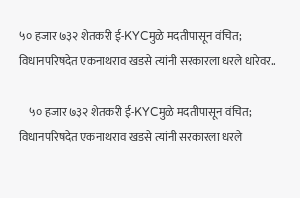५० हजार ७३२ शेतकरी ई-KYCमुळे मदतीपासून वंचित; विधानपरिषदेत एकनाथराव खडसे त्यांनी सरकारला धरले धारेवर..

    ५० हजार ७३२ शेतकरी ई-KYCमुळे मदतीपासून वंचित; विधानपरिषदेत एकनाथराव खडसे त्यांनी सरकारला धरले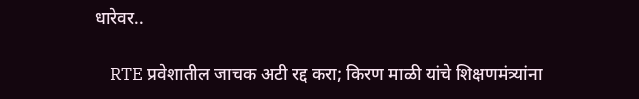धारेवर..

    RTE प्रवेशातील जाचक अटी रद्द करा; किरण माळी यांचे शिक्षणमंत्र्यांना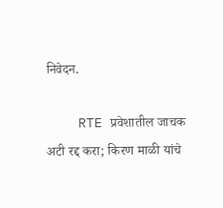निवेदन.

    RTE प्रवेशातील जाचक अटी रद्द करा; किरण माळी यांचे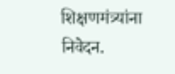शिक्षणमंत्र्यांना निवेदन.